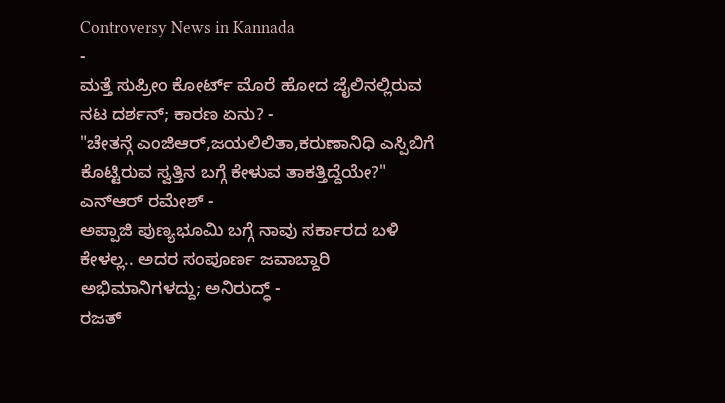Controversy News in Kannada
-
ಮತ್ತೆ ಸುಪ್ರೀಂ ಕೋರ್ಟ್ ಮೊರೆ ಹೋದ ಜೈಲಿನಲ್ಲಿರುವ ನಟ ದರ್ಶನ್; ಕಾರಣ ಏನು? -
"ಚೇತನ್ಗೆ ಎಂಜಿಆರ್,ಜಯಲಿಲಿತಾ,ಕರುಣಾನಿಧಿ ಎಸ್ಪಿಬಿಗೆ ಕೊಟ್ಟಿರುವ ಸ್ವತ್ತಿನ ಬಗ್ಗೆ ಕೇಳುವ ತಾಕತ್ತಿದ್ದೆಯೇ?" ಎನ್ಆರ್ ರಮೇಶ್ -
ಅಪ್ಪಾಜಿ ಪುಣ್ಯಭೂಮಿ ಬಗ್ಗೆ ನಾವು ಸರ್ಕಾರದ ಬಳಿ ಕೇಳಲ್ಲ.. ಅದರ ಸಂಪೂರ್ಣ ಜವಾಬ್ದಾರಿ ಅಭಿಮಾನಿಗಳದ್ದು; ಅನಿರುದ್ಧ್ -
ರಜತ್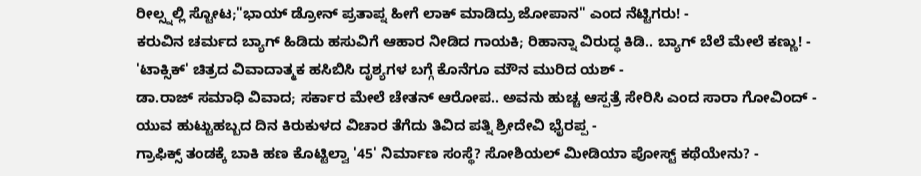ರೀಲ್ಸ್ನಲ್ಲಿ ಸ್ಟೋಟ;"ಭಾಯ್ ಡ್ರೋನ್ ಪ್ರತಾಪ್ನ ಹೀಗೆ ಲಾಕ್ ಮಾಡಿದ್ರು ಜೋಪಾನ" ಎಂದ ನೆಟ್ಟಿಗರು! -
ಕರುವಿನ ಚರ್ಮದ ಬ್ಯಾಗ್ ಹಿಡಿದು ಹಸುವಿಗೆ ಆಹಾರ ನೀಡಿದ ಗಾಯಕಿ; ರಿಹಾನ್ನಾ ವಿರುದ್ಧ ಕಿಡಿ.. ಬ್ಯಾಗ್ ಬೆಲೆ ಮೇಲೆ ಕಣ್ಣು! -
'ಟಾಕ್ಸಿಕ್' ಚಿತ್ರದ ವಿವಾದಾತ್ಮಕ ಹಸಿಬಿಸಿ ದೃಶ್ಯಗಳ ಬಗ್ಗೆ ಕೊನೆಗೂ ಮೌನ ಮುರಿದ ಯಶ್ -
ಡಾ.ರಾಜ್ ಸಮಾಧಿ ವಿವಾದ; ಸರ್ಕಾರ ಮೇಲೆ ಚೇತನ್ ಆರೋಪ.. ಅವನು ಹುಚ್ಚ ಆಸ್ಪತ್ರೆ ಸೇರಿಸಿ ಎಂದ ಸಾರಾ ಗೋವಿಂದ್ -
ಯುವ ಹುಟ್ಟುಹಬ್ಬದ ದಿನ ಕಿರುಕುಳದ ವಿಚಾರ ತೆಗೆದು ತಿವಿದ ಪತ್ನಿ ಶ್ರೀದೇವಿ ಭೈರಪ್ಪ -
ಗ್ರಾಫಿಕ್ಸ್ ತಂಡಕ್ಕೆ ಬಾಕಿ ಹಣ ಕೊಟ್ಟಿಲ್ವಾ '45' ನಿರ್ಮಾಣ ಸಂಸ್ಥೆ? ಸೋಶಿಯಲ್ ಮೀಡಿಯಾ ಪೋಸ್ಟ್ ಕಥೆಯೇನು? -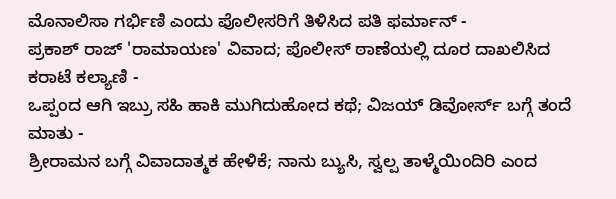ಮೊನಾಲಿಸಾ ಗರ್ಭಿಣಿ ಎಂದು ಪೊಲೀಸರಿಗೆ ತಿಳಿಸಿದ ಪತಿ ಫರ್ಮಾನ್ -
ಪ್ರಕಾಶ್ ರಾಜ್ 'ರಾಮಾಯಣ' ವಿವಾದ; ಪೊಲೀಸ್ ಠಾಣೆಯಲ್ಲಿ ದೂರ ದಾಖಲಿಸಿದ ಕರಾಟೆ ಕಲ್ಯಾಣಿ -
ಒಪ್ಪಂದ ಆಗಿ ಇಬ್ರು ಸಹಿ ಹಾಕಿ ಮುಗಿದುಹೋದ ಕಥೆ; ವಿಜಯ್ ಡಿವೋರ್ಸ್ ಬಗ್ಗೆ ತಂದೆ ಮಾತು -
ಶ್ರೀರಾಮನ ಬಗ್ಗೆ ವಿವಾದಾತ್ಮಕ ಹೇಳಿಕೆ; ನಾನು ಬ್ಯುಸಿ, ಸ್ವಲ್ಪ ತಾಳ್ಮೆಯಿಂದಿರಿ ಎಂದ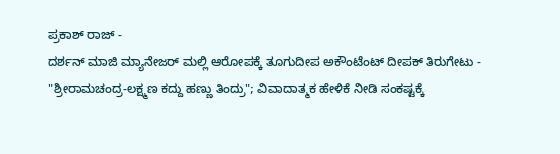ಪ್ರಕಾಶ್ ರಾಜ್ -
ದರ್ಶನ್ ಮಾಜಿ ಮ್ಯಾನೇಜರ್ ಮಲ್ಲಿ ಆರೋಪಕ್ಕೆ ತೂಗುದೀಪ ಅಕೌಂಟೆಂಟ್ ದೀಪಕ್ ತಿರುಗೇಟು -
"ಶ್ರೀರಾಮಚಂದ್ರ-ಲಕ್ಷ್ಮಣ ಕದ್ದು ಹಣ್ಣು ತಿಂದ್ರು"; ವಿವಾದಾತ್ಮಕ ಹೇಳಿಕೆ ನೀಡಿ ಸಂಕಷ್ಟಕ್ಕೆ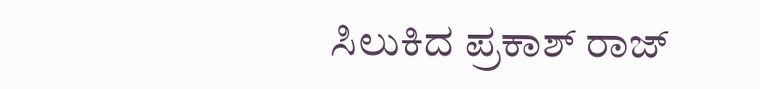ಸಿಲುಕಿದ ಪ್ರಕಾಶ್ ರಾಜ್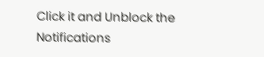Click it and Unblock the Notifications